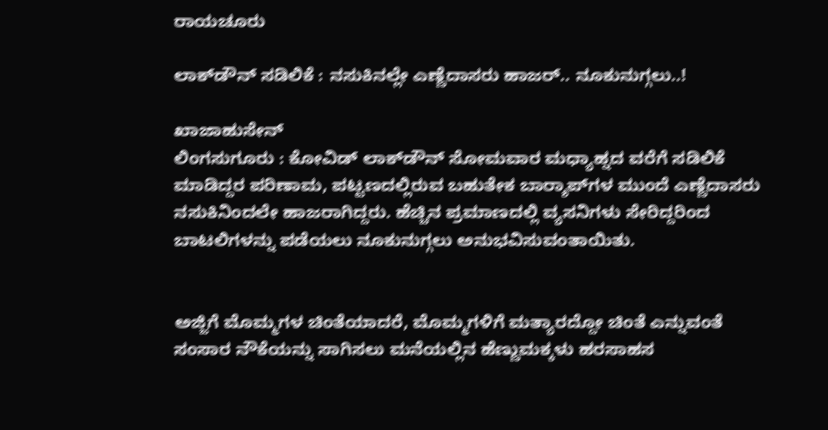ರಾಯಚೂರು

ಲಾಕ್‍ಡೌನ್ ಸಡಿಲಿಕೆ : ನಸುಕಿನಲ್ಲೇ ಎಣ್ಣೆದಾಸರು ಹಾಜರ್.. ನೂಕುನುಗ್ಗಲು..!

ಖಾಜಾಹುಸೇನ್
ಲಿಂಗಸುಗೂರು : ಕೋವಿಡ್ ಲಾಕ್‍ಡೌನ್ ಸೋಮವಾರ ಮಧ್ಯಾಹ್ನದ ವರೆಗೆ ಸಡಿಲಿಕೆ ಮಾಡಿದ್ದರ ಪರಿಣಾಮ, ಪಟ್ಟಣದಲ್ಲಿರುವ ಬಹುತೇಕ ಬಾರ್‍ಶಾಪ್‍ಗಳ ಮುಂದೆ ಎಣ್ಣೆದಾಸರು ನಸುಕಿನಿಂದಲೇ ಹಾಜರಾಗಿದ್ದರು. ಹೆಚ್ಚಿನ ಪ್ರಮಾಣದಲ್ಲಿ ವ್ಯಸನಿಗಳು ಸೇರಿದ್ದರಿಂದ ಬಾಟಲಿಗಳನ್ನು ಪಡೆಯಲು ನೂಕುನುಗ್ಗಲು ಅನುಭವಿಸುವಂತಾಯಿತು.


ಅಜ್ಜಿಗೆ ಮೊಮ್ಮಗಳ ಚಿಂತೆಯಾದರೆ, ಮೊಮ್ಮಗಳಿಗೆ ಮತ್ಯಾರದ್ದೋ ಚಿಂತೆ ಎನ್ನುವಂತೆ ಸಂಸಾರ ನೌಕೆಯನ್ನು ಸಾಗಿಸಲು ಮನೆಯಲ್ಲಿನ ಹೆಣ್ಣುಮಕ್ಕಳು ಹರಸಾಹಸ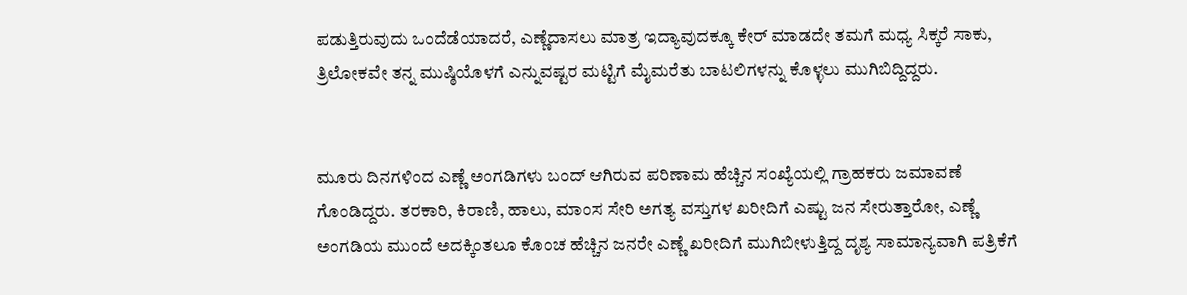ಪಡುತ್ತಿರುವುದು ಒಂದೆಡೆಯಾದರೆ, ಎಣ್ಣೆದಾಸಲು ಮಾತ್ರ ಇದ್ಯಾವುದಕ್ಕೂ ಕೇರ್ ಮಾಡದೇ ತಮಗೆ ಮಧ್ಯ ಸಿಕ್ಕರೆ ಸಾಕು, ತ್ರಿಲೋಕವೇ ತನ್ನ ಮುಷ್ಠಿಯೊಳಗೆ ಎನ್ನುವಷ್ಟರ ಮಟ್ಟಿಗೆ ಮೈಮರೆತು ಬಾಟಲಿಗಳನ್ನು ಕೊಳ್ಳಲು ಮುಗಿಬಿದ್ದಿದ್ದರು.


ಮೂರು ದಿನಗಳಿಂದ ಎಣ್ಣೆ ಅಂಗಡಿಗಳು ಬಂದ್ ಆಗಿರುವ ಪರಿಣಾಮ ಹೆಚ್ಚಿನ ಸಂಖ್ಯೆಯಲ್ಲಿ ಗ್ರಾಹಕರು ಜಮಾವಣೆ ಗೊಂಡಿದ್ದರು. ತರಕಾರಿ, ಕಿರಾಣಿ, ಹಾಲು, ಮಾಂಸ ಸೇರಿ ಅಗತ್ಯ ವಸ್ತುಗಳ ಖರೀದಿಗೆ ಎಷ್ಟು ಜನ ಸೇರುತ್ತಾರೋ, ಎಣ್ಣೆ ಅಂಗಡಿಯ ಮುಂದೆ ಅದಕ್ಕಿಂತಲೂ ಕೊಂಚ ಹೆಚ್ಚಿನ ಜನರೇ ಎಣ್ಣೆ ಖರೀದಿಗೆ ಮುಗಿಬೀಳುತ್ತಿದ್ದ ದೃಶ್ಯ ಸಾಮಾನ್ಯವಾಗಿ ಪತ್ರಿಕೆಗೆ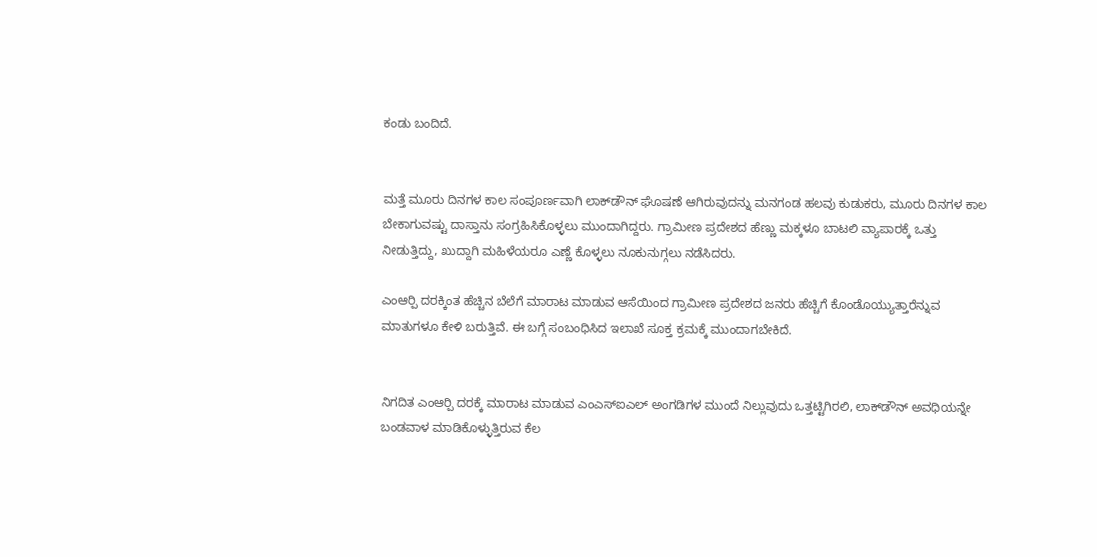ಕಂಡು ಬಂದಿದೆ.


ಮತ್ತೆ ಮೂರು ದಿನಗಳ ಕಾಲ ಸಂಪೂರ್ಣವಾಗಿ ಲಾಕ್‍ಡೌನ್ ಘೊಷಣೆ ಆಗಿರುವುದನ್ನು ಮನಗಂಡ ಹಲವು ಕುಡುಕರು, ಮೂರು ದಿನಗಳ ಕಾಲ ಬೇಕಾಗುವಷ್ಟು ದಾಸ್ತಾನು ಸಂಗ್ರಹಿಸಿಕೊಳ್ಳಲು ಮುಂದಾಗಿದ್ದರು. ಗ್ರಾಮೀಣ ಪ್ರದೇಶದ ಹೆಣ್ಣು ಮಕ್ಕಳೂ ಬಾಟಲಿ ವ್ಯಾಪಾರಕ್ಕೆ ಒತ್ತು ನೀಡುತ್ತಿದ್ದು, ಖುದ್ದಾಗಿ ಮಹಿಳೆಯರೂ ಎಣ್ಣೆ ಕೊಳ್ಳಲು ನೂಕುನುಗ್ಗಲು ನಡೆಸಿದರು.

ಎಂಆರ್‍ಪಿ ದರಕ್ಕಿಂತ ಹೆಚ್ಚಿನ ಬೆಲೆಗೆ ಮಾರಾಟ ಮಾಡುವ ಆಸೆಯಿಂದ ಗ್ರಾಮೀಣ ಪ್ರದೇಶದ ಜನರು ಹೆಚ್ಚಿಗೆ ಕೊಂಡೊಯ್ಯುತ್ತಾರೆನ್ನುವ ಮಾತುಗಳೂ ಕೇಳಿ ಬರುತ್ತಿವೆ. ಈ ಬಗ್ಗೆ ಸಂಬಂಧಿಸಿದ ಇಲಾಖೆ ಸೂಕ್ತ ಕ್ರಮಕ್ಕೆ ಮುಂದಾಗಬೇಕಿದೆ.


ನಿಗದಿತ ಎಂಆರ್‍ಪಿ ದರಕ್ಕೆ ಮಾರಾಟ ಮಾಡುವ ಎಂಎಸ್‍ಐಎಲ್ ಅಂಗಡಿಗಳ ಮುಂದೆ ನಿಲ್ಲುವುದು ಒತ್ತಟ್ಟಿಗಿರಲಿ, ಲಾಕ್‍ಡೌನ್ ಅವಧಿಯನ್ನೇ ಬಂಡವಾಳ ಮಾಡಿಕೊಳ್ಳುತ್ತಿರುವ ಕೆಲ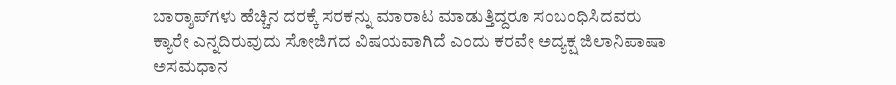ಬಾರ್‍ಶಾಪ್‍ಗಳು ಹೆಚ್ಚಿನ ದರಕ್ಕೆ ಸರಕನ್ನು ಮಾರಾಟ ಮಾಡುತ್ತಿದ್ದರೂ ಸಂಬಂಧಿಸಿದವರು ಕ್ಯಾರೇ ಎನ್ನದಿರುವುದು ಸೋಜಿಗದ ವಿಷಯವಾಗಿದೆ ಎಂದು ಕರವೇ ಅದ್ಯಕ್ಷ ಜಿಲಾನಿಪಾಷಾ ಅಸಮಧಾನ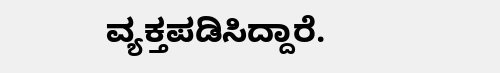ವ್ಯಕ್ತಪಡಿಸಿದ್ದಾರೆ.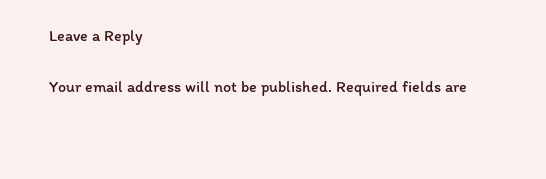Leave a Reply

Your email address will not be published. Required fields are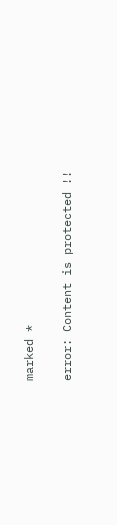marked *

error: Content is protected !!